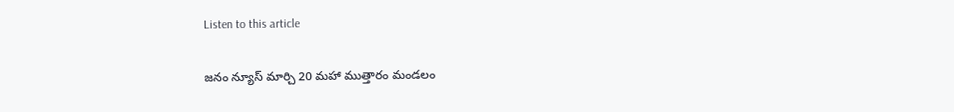Listen to this article

జనం న్యూస్ మార్చి 20 మహా ముత్తారం మండలం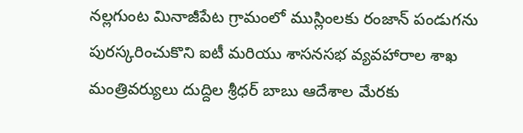నల్లగుంట మినాజీపేట గ్రామంలో ముస్లింలకు రంజాన్ పండుగను పురస్కరించుకొని ఐటీ మరియు శాసనసభ వ్యవహారాల శాఖ మంత్రివర్యులు దుద్దిల శ్రీధర్ బాబు ఆదేశాల మేరకు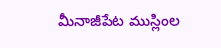మీనాజీపేట ముస్లింల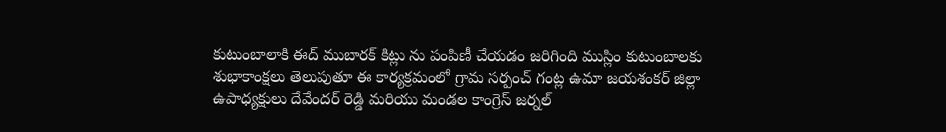కుటుంబాలాకి ఈద్ ముబారక్ కిట్లు ను పంపిణీ చేయడం జరిగింది ముస్లిం కుటుంబాలకు శుభాకాంక్షలు తెలుపుతూ ఈ కార్యక్రమంలో గ్రామ సర్పంచ్ గంట్ల ఉమా జయశంకర్ జిల్లా ఉపాధ్యక్షులు దేవేందర్ రెడ్డి మరియు మండల కాంగ్రెస్ జర్నల్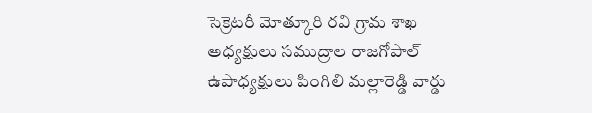సెక్రెటరీ మోత్కూరి రవి గ్రామ శాఖ అధ్యక్షులు సముద్రాల రాజగోపాల్ ఉపాధ్యక్షులు పింగిలి మల్లారెడ్డి వార్డు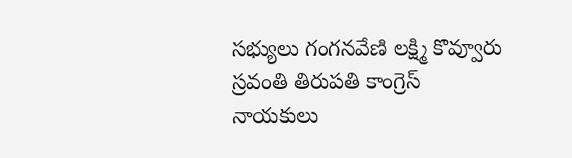సభ్యులు గంగనవేణి లక్ష్మి కొవ్వూరు స్రవంతి తిరుపతి కాంగ్రెస్ నాయకులు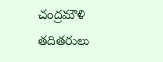చంద్రమౌళి తదితరులు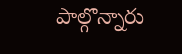పాల్గొన్నారు